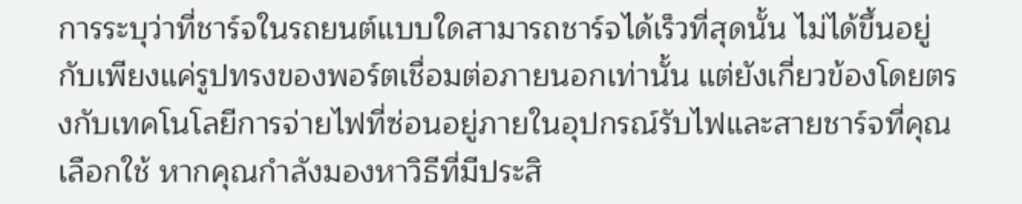การระบุว่าที่ชาร์จในรถยนต์แบบใดสามารถชาร์จได้เร็วที่สุดนั้น ไม่ได้ขึ้นอยู่กับเพียงแค่รูปทรงของพอร์ตเชื่อมต่อภายนอกเท่านั้น แต่ยังเกี่ยวข้องโดยตรงกับเทคโนโลยีการจ่ายไฟที่ซ่อนอยู่ภายในอุปกรณ์รับไฟและสายชาร์จที่คุณเลือกใช้ หากคุณกำลังมองหาวิธีที่มีประสิ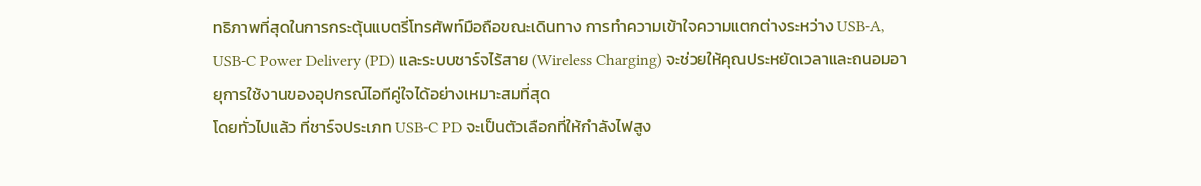ทธิภาพที่สุดในการกระตุ้นแบตรี่โทรศัพท์มือถือขณะเดินทาง การทำความเข้าใจความแตกต่างระหว่าง USB-A, USB-C Power Delivery (PD) และระบบชาร์จไร้สาย (Wireless Charging) จะช่วยให้คุณประหยัดเวลาและถนอมอายุการใช้งานของอุปกรณ์ไอทีคู่ใจได้อย่างเหมาะสมที่สุด
โดยทั่วไปแล้ว ที่ชาร์จประเภท USB-C PD จะเป็นตัวเลือกที่ให้กำลังไฟสูง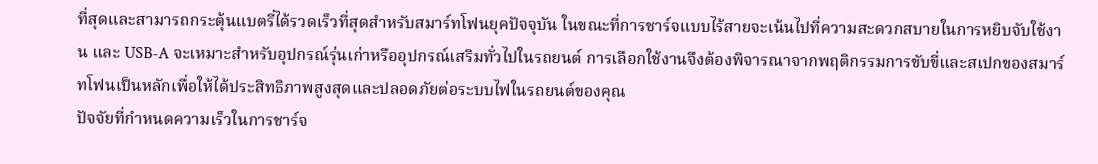ที่สุดและสามารถกระตุ้นแบตรี่ได้รวดเร็วที่สุดสำหรับสมาร์ทโฟนยุคปัจจุบัน ในขณะที่การชาร์จแบบไร้สายจะเน้นไปที่ความสะดวกสบายในการหยิบจับใช้งาน และ USB-A จะเหมาะสำหรับอุปกรณ์รุ่นเก่าหรืออุปกรณ์เสริมทั่วไปในรถยนต์ การเลือกใช้งานจึงต้องพิจารณาจากพฤติกรรมการขับขี่และสเปกของสมาร์ทโฟนเป็นหลักเพื่อให้ได้ประสิทธิภาพสูงสุดและปลอดภัยต่อระบบไฟในรถยนต์ของคุณ
ปัจจัยที่กำหนดความเร็วในการชาร์จ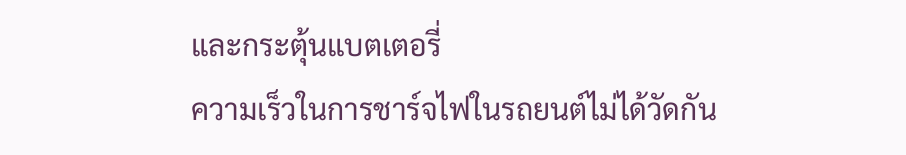และกระตุ้นแบตเตอรี่
ความเร็วในการชาร์จไฟในรถยนต์ไม่ได้วัดกัน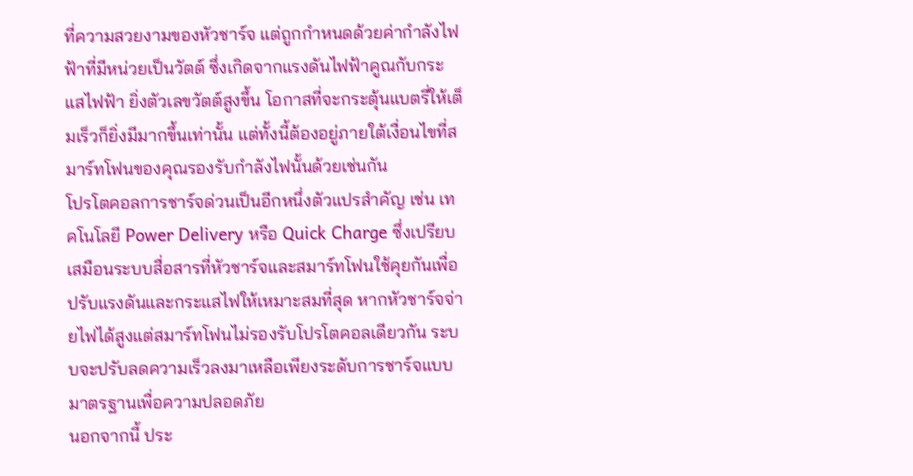ที่ความสวยงามของหัวชาร์จ แต่ถูกกำหนดด้วยค่ากำลังไฟฟ้าที่มีหน่วยเป็นวัตต์ ซึ่งเกิดจากแรงดันไฟฟ้าคูณกับกระแสไฟฟ้า ยิ่งตัวเลขวัตต์สูงขึ้น โอกาสที่จะกระตุ้นแบตรี่ให้เต็มเร็วก็ยิ่งมีมากขึ้นเท่านั้น แต่ทั้งนี้ต้องอยู่ภายใต้เงื่อนไขที่สมาร์ทโฟนของคุณรองรับกำลังไฟนั้นด้วยเช่นกัน
โปรโตคอลการชาร์จด่วนเป็นอีกหนึ่งตัวแปรสำคัญ เช่น เทคโนโลยี Power Delivery หรือ Quick Charge ซึ่งเปรียบเสมือนระบบสื่อสารที่หัวชาร์จและสมาร์ทโฟนใช้คุยกันเพื่อปรับแรงดันและกระแสไฟให้เหมาะสมที่สุด หากหัวชาร์จจ่ายไฟได้สูงแต่สมาร์ทโฟนไม่รองรับโปรโตคอลเดียวกัน ระบบจะปรับลดความเร็วลงมาเหลือเพียงระดับการชาร์จแบบมาตรฐานเพื่อความปลอดภัย
นอกจากนี้ ประ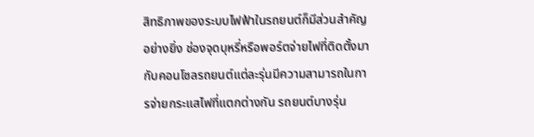สิทธิภาพของระบบไฟฟ้าในรถยนต์ก็มีส่วนสำคัญอย่างยิ่ง ช่องจุดบุหรี่หรือพอร์ตจ่ายไฟที่ติดตั้งมากับคอนโซลรถยนต์แต่ละรุ่นมีความสามารถในการจ่ายกระแสไฟที่แตกต่างกัน รถยนต์บางรุ่น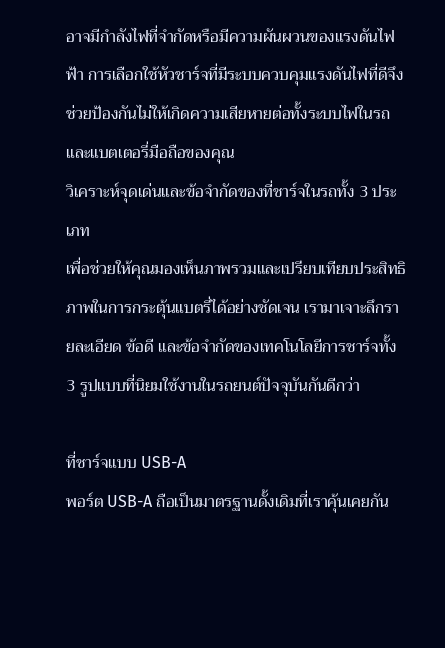อาจมีกำลังไฟที่จำกัดหรือมีความผันผวนของแรงดันไฟฟ้า การเลือกใช้หัวชาร์จที่มีระบบควบคุมแรงดันไฟที่ดีจึงช่วยป้องกันไม่ให้เกิดความเสียหายต่อทั้งระบบไฟในรถและแบตเตอรี่มือถือของคุณ
วิเคราะห์จุดเด่นและข้อจำกัดของที่ชาร์จในรถทั้ง 3 ประเภท
เพื่อช่วยให้คุณมองเห็นภาพรวมและเปรียบเทียบประสิทธิภาพในการกระตุ้นแบตรี่ได้อย่างชัดเจน เรามาเจาะลึกรายละเอียด ข้อดี และข้อจำกัดของเทคโนโลยีการชาร์จทั้ง 3 รูปแบบที่นิยมใช้งานในรถยนต์ปัจจุบันกันดีกว่า

ที่ชาร์จแบบ USB-A
พอร์ต USB-A ถือเป็นมาตรฐานดั้งเดิมที่เราคุ้นเคยกัน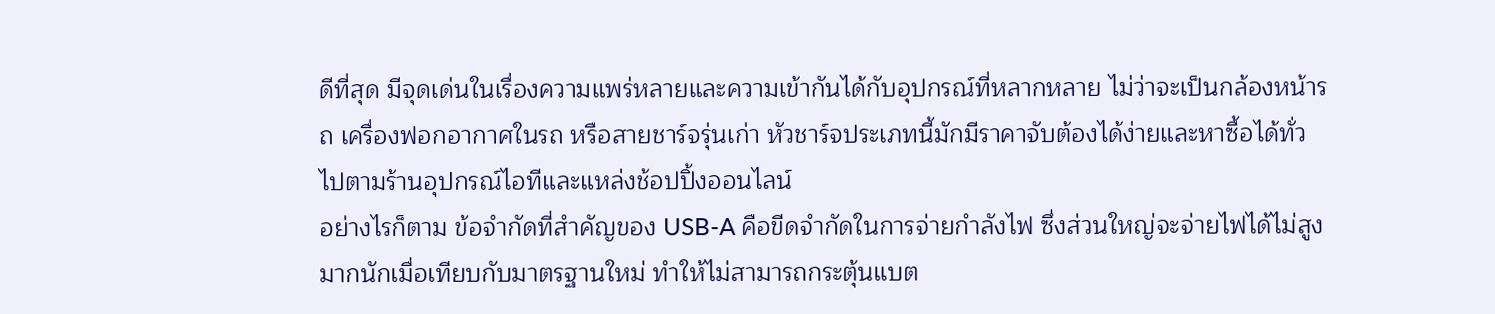ดีที่สุด มีจุดเด่นในเรื่องความแพร่หลายและความเข้ากันได้กับอุปกรณ์ที่หลากหลาย ไม่ว่าจะเป็นกล้องหน้ารถ เครื่องฟอกอากาศในรถ หรือสายชาร์จรุ่นเก่า หัวชาร์จประเภทนี้มักมีราคาจับต้องได้ง่ายและหาซื้อได้ทั่วไปตามร้านอุปกรณ์ไอทีและแหล่งช้อปปิ้งออนไลน์
อย่างไรก็ตาม ข้อจำกัดที่สำคัญของ USB-A คือขีดจำกัดในการจ่ายกำลังไฟ ซึ่งส่วนใหญ่จะจ่ายไฟได้ไม่สูงมากนักเมื่อเทียบกับมาตรฐานใหม่ ทำให้ไม่สามารถกระตุ้นแบต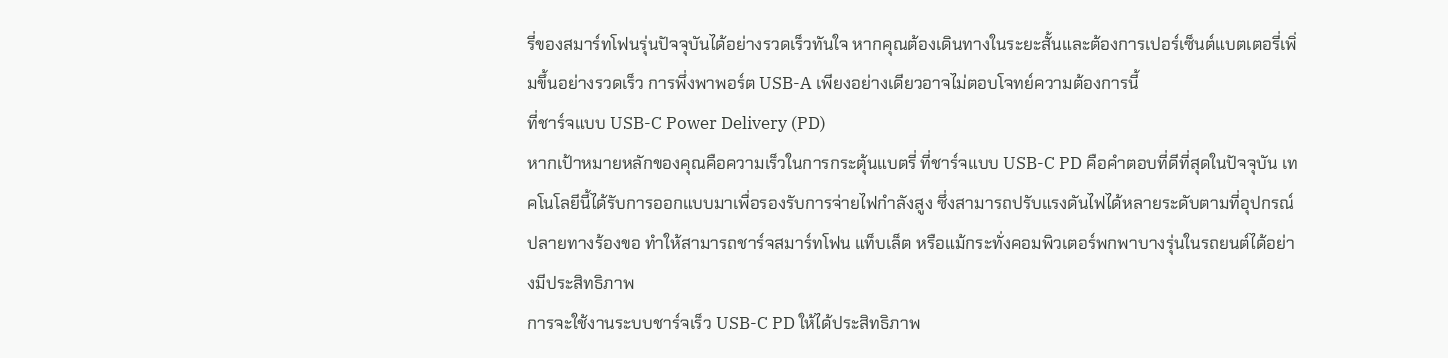รี่ของสมาร์ทโฟนรุ่นปัจจุบันได้อย่างรวดเร็วทันใจ หากคุณต้องเดินทางในระยะสั้นและต้องการเปอร์เซ็นต์แบตเตอรี่เพิ่มขึ้นอย่างรวดเร็ว การพึ่งพาพอร์ต USB-A เพียงอย่างเดียวอาจไม่ตอบโจทย์ความต้องการนี้
ที่ชาร์จแบบ USB-C Power Delivery (PD)
หากเป้าหมายหลักของคุณคือความเร็วในการกระตุ้นแบตรี่ ที่ชาร์จแบบ USB-C PD คือคำตอบที่ดีที่สุดในปัจจุบัน เทคโนโลยีนี้ได้รับการออกแบบมาเพื่อรองรับการจ่ายไฟกำลังสูง ซึ่งสามารถปรับแรงดันไฟได้หลายระดับตามที่อุปกรณ์ปลายทางร้องขอ ทำให้สามารถชาร์จสมาร์ทโฟน แท็บเล็ต หรือแม้กระทั่งคอมพิวเตอร์พกพาบางรุ่นในรถยนต์ได้อย่างมีประสิทธิภาพ
การจะใช้งานระบบชาร์จเร็ว USB-C PD ให้ได้ประสิทธิภาพ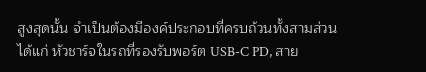สูงสุดนั้น จำเป็นต้องมีองค์ประกอบที่ครบถ้วนทั้งสามส่วน ได้แก่ หัวชาร์จในรถที่รองรับพอร์ต USB-C PD, สาย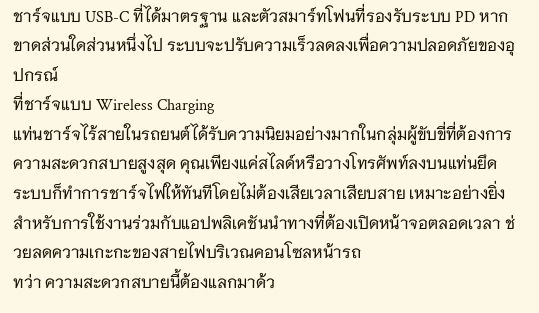ชาร์จแบบ USB-C ที่ได้มาตรฐาน และตัวสมาร์ทโฟนที่รองรับระบบ PD หากขาดส่วนใดส่วนหนึ่งไป ระบบจะปรับความเร็วลดลงเพื่อความปลอดภัยของอุปกรณ์
ที่ชาร์จแบบ Wireless Charging
แท่นชาร์จไร้สายในรถยนต์ได้รับความนิยมอย่างมากในกลุ่มผู้ขับขี่ที่ต้องการความสะดวกสบายสูงสุด คุณเพียงแค่สไลด์หรือวางโทรศัพท์ลงบนแท่นยึด ระบบก็ทำการชาร์จไฟให้ทันทีโดยไม่ต้องเสียเวลาเสียบสาย เหมาะอย่างยิ่งสำหรับการใช้งานร่วมกับแอปพลิเคชันนำทางที่ต้องเปิดหน้าจอตลอดเวลา ช่วยลดความเกะกะของสายไฟบริเวณคอนโซลหน้ารถ
ทว่า ความสะดวกสบายนี้ต้องแลกมาด้ว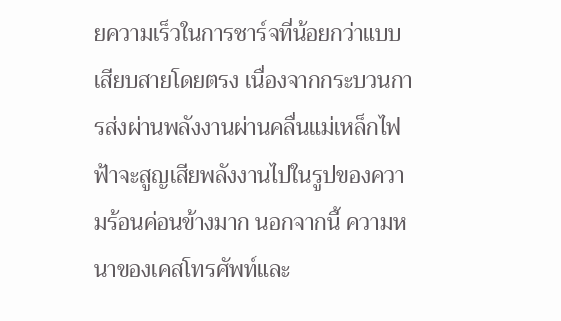ยความเร็วในการชาร์จที่น้อยกว่าแบบเสียบสายโดยตรง เนื่องจากกระบวนการส่งผ่านพลังงานผ่านคลื่นแม่เหล็กไฟฟ้าจะสูญเสียพลังงานไปในรูปของความร้อนค่อนข้างมาก นอกจากนี้ ความหนาของเคสโทรศัพท์และ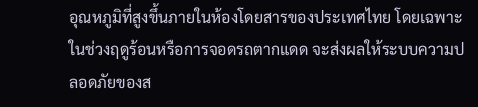อุณหภูมิที่สูงขึ้นภายในห้องโดยสารของประเทศไทย โดยเฉพาะในช่วงฤดูร้อนหรือการจอดรถตากแดด จะส่งผลให้ระบบความปลอดภัยของส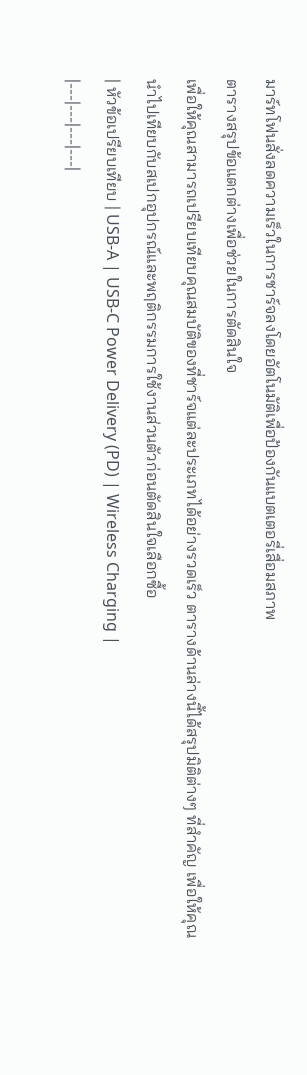มาร์ทโฟนสั่งลดความเร็วในการชาร์จลงโดยอัตโนมัติเพื่อป้องกันแบตเตอรี่เสื่อมสภาพ
ตารางสรุปข้อแตกต่างเพื่อช่วยในการตัดสินใจ
เพื่อให้คุณสามารถเปรียบเทียบคุณสมบัติของที่ชาร์จแต่ละประเภทได้อย่างรวดเร็ว ตารางด้านล่างนี้ได้สรุปมิติต่างๆ ที่สำคัญ เพื่อให้คุณนำไปเทียบกับสเปกอุปกรณ์และพฤติกรรมการใช้งานส่วนตัวก่อนตัดสินใจเลือกซื้อ
| หัวข้อเปรียบเทียบ | USB-A | USB-C Power Delivery (PD) | Wireless Charging |
|---|---|---|---|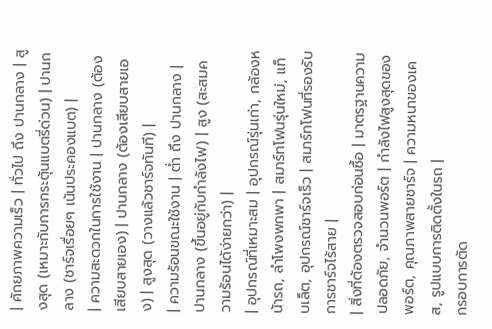| ศักยภาพความเร็ว | ทั่วไป ถึง ปานกลาง | สูงสุด (เหมาะกับการกระตุ้นแบตรี่ด่วน) | ปานกลาง (ชาร์จเรื่อยๆ เน้นประคองแบต) |
| ความสะดวกในการใช้งาน | ปานกลาง (ต้องเสียบสายเอง) | ปานกลาง (ต้องเสียบสายเอง) | สูงสุด (วางแล้วชาร์จทันที) |
| ความร้อนขณะใช้งาน | ต่ำ ถึง ปานกลาง | ปานกลาง (ขึ้นอยู่กับกำลังไฟ) | สูง (สะสมความร้อนได้ง่ายกว่า) |
| อุปกรณ์ที่เหมาะสม | อุปกรณ์รุ่นเก่า, กล้องหน้ารถ, ลำโพงพกพา | สมาร์ทโฟนรุ่นใหม่, แท็บเล็ต, อุปกรณ์ชาร์จเร็ว | สมาร์ทโฟนที่รองรับการชาร์จไร้สาย |
| สิ่งที่ต้องตรวจสอบก่อนซื้อ | มาตรฐานความปลอดภัย, จำนวนพอร์ต | กำลังไฟสูงสุดของพอร์ต, คุณภาพสายชาร์จ | ความหนาของเคส, รูปแบบการติดตั้งในรถ |
กรอบการตัด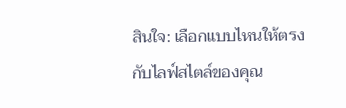สินใจ: เลือกแบบไหนให้ตรงกับไลฟ์สไตล์ของคุณ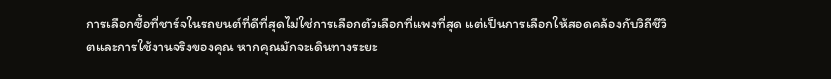การเลือกซื้อที่ชาร์จในรถยนต์ที่ดีที่สุดไม่ใช่การเลือกตัวเลือกที่แพงที่สุด แต่เป็นการเลือกให้สอดคล้องกับวิถีชีวิตและการใช้งานจริงของคุณ หากคุณมักจะเดินทางระยะ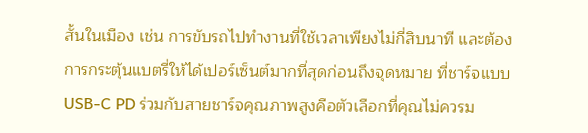สั้นในเมือง เช่น การขับรถไปทำงานที่ใช้เวลาเพียงไม่กี่สิบนาที และต้องการกระตุ้นแบตรี่ให้ได้เปอร์เซ็นต์มากที่สุดก่อนถึงจุดหมาย ที่ชาร์จแบบ USB-C PD ร่วมกับสายชาร์จคุณภาพสูงคือตัวเลือกที่คุณไม่ควรม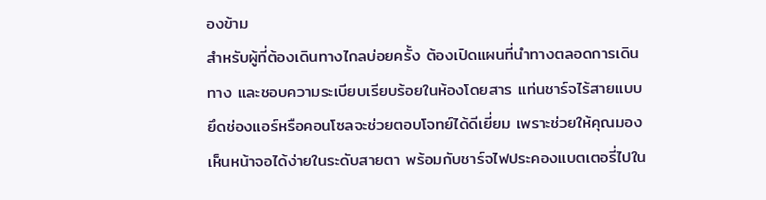องข้าม
สำหรับผู้ที่ต้องเดินทางไกลบ่อยครั้ง ต้องเปิดแผนที่นำทางตลอดการเดินทาง และชอบความระเบียบเรียบร้อยในห้องโดยสาร แท่นชาร์จไร้สายแบบยึดช่องแอร์หรือคอนโซลจะช่วยตอบโจทย์ได้ดีเยี่ยม เพราะช่วยให้คุณมองเห็นหน้าจอได้ง่ายในระดับสายตา พร้อมกับชาร์จไฟประคองแบตเตอรี่ไปใน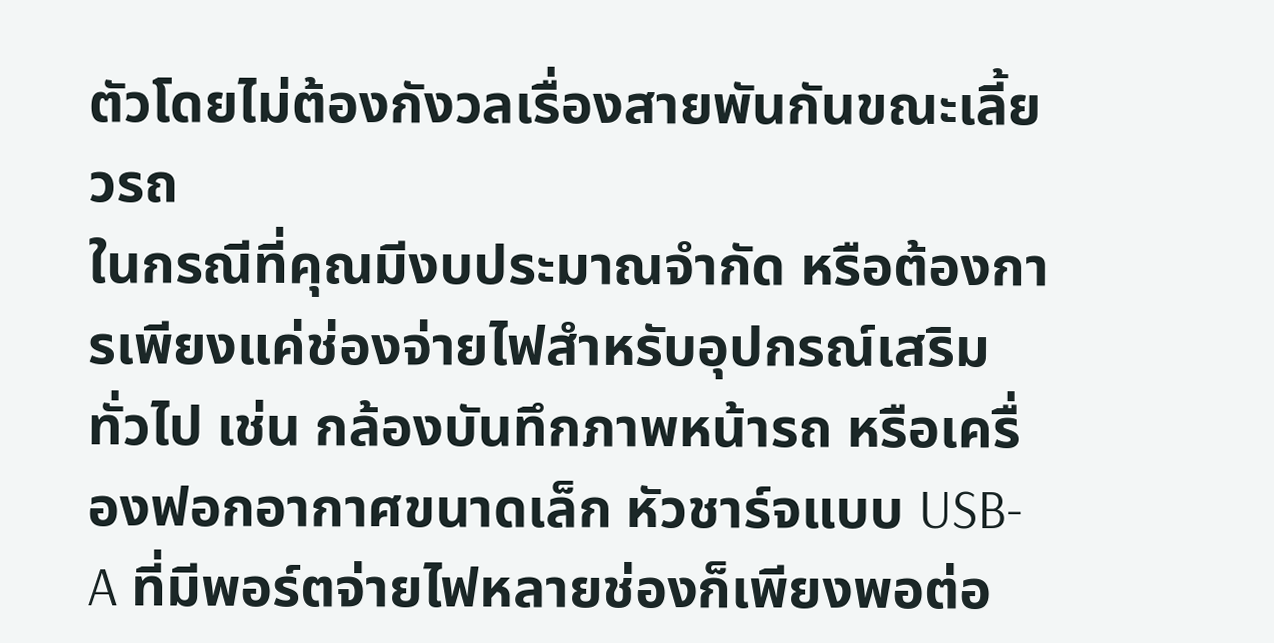ตัวโดยไม่ต้องกังวลเรื่องสายพันกันขณะเลี้ยวรถ
ในกรณีที่คุณมีงบประมาณจำกัด หรือต้องการเพียงแค่ช่องจ่ายไฟสำหรับอุปกรณ์เสริมทั่วไป เช่น กล้องบันทึกภาพหน้ารถ หรือเครื่องฟอกอากาศขนาดเล็ก หัวชาร์จแบบ USB-A ที่มีพอร์ตจ่ายไฟหลายช่องก็เพียงพอต่อ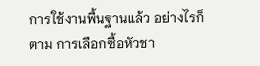การใช้งานพื้นฐานแล้ว อย่างไรก็ตาม การเลือกซื้อหัวชา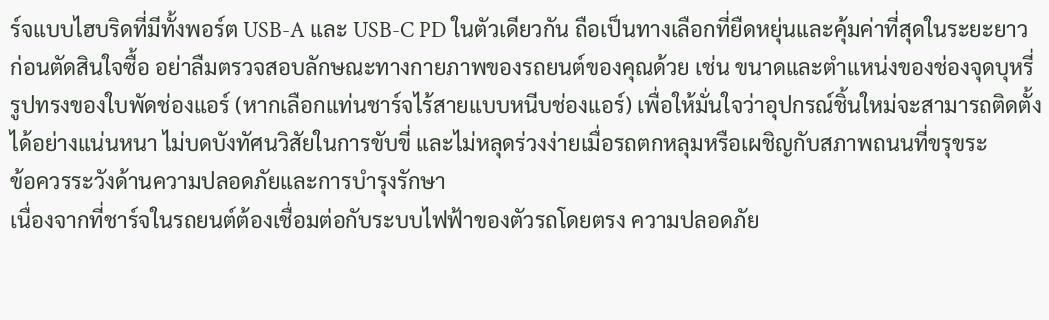ร์จแบบไฮบริดที่มีทั้งพอร์ต USB-A และ USB-C PD ในตัวเดียวกัน ถือเป็นทางเลือกที่ยืดหยุ่นและคุ้มค่าที่สุดในระยะยาว
ก่อนตัดสินใจซื้อ อย่าลืมตรวจสอบลักษณะทางกายภาพของรถยนต์ของคุณด้วย เช่น ขนาดและตำแหน่งของช่องจุดบุหรี่ รูปทรงของใบพัดช่องแอร์ (หากเลือกแท่นชาร์จไร้สายแบบหนีบช่องแอร์) เพื่อให้มั่นใจว่าอุปกรณ์ชิ้นใหม่จะสามารถติดตั้งได้อย่างแน่นหนา ไม่บดบังทัศนวิสัยในการขับขี่ และไม่หลุดร่วงง่ายเมื่อรถตกหลุมหรือเผชิญกับสภาพถนนที่ขรุขระ
ข้อควรระวังด้านความปลอดภัยและการบำรุงรักษา
เนื่องจากที่ชาร์จในรถยนต์ต้องเชื่อมต่อกับระบบไฟฟ้าของตัวรถโดยตรง ความปลอดภัย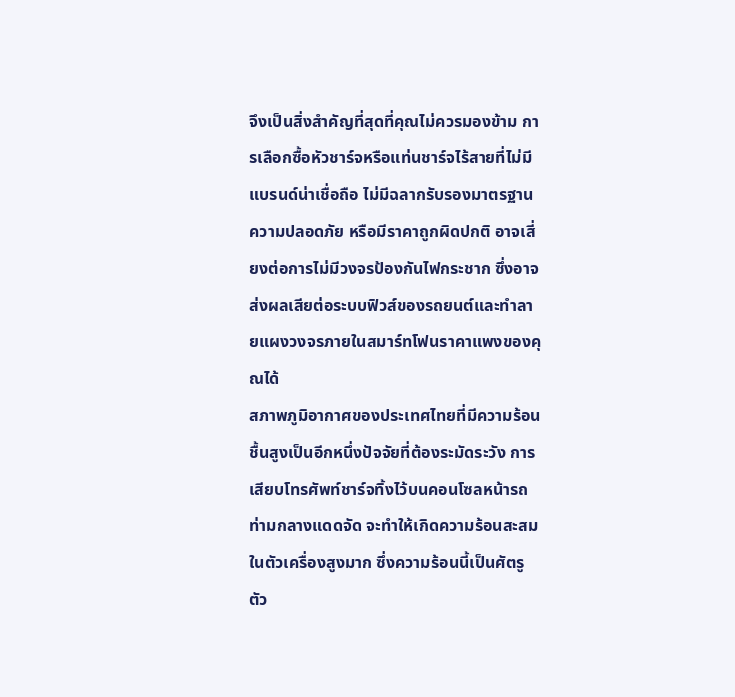จึงเป็นสิ่งสำคัญที่สุดที่คุณไม่ควรมองข้าม การเลือกซื้อหัวชาร์จหรือแท่นชาร์จไร้สายที่ไม่มีแบรนด์น่าเชื่อถือ ไม่มีฉลากรับรองมาตรฐานความปลอดภัย หรือมีราคาถูกผิดปกติ อาจเสี่ยงต่อการไม่มีวงจรป้องกันไฟกระชาก ซึ่งอาจส่งผลเสียต่อระบบฟิวส์ของรถยนต์และทำลายแผงวงจรภายในสมาร์ทโฟนราคาแพงของคุณได้
สภาพภูมิอากาศของประเทศไทยที่มีความร้อนชื้นสูงเป็นอีกหนึ่งปัจจัยที่ต้องระมัดระวัง การเสียบโทรศัพท์ชาร์จทิ้งไว้บนคอนโซลหน้ารถท่ามกลางแดดจัด จะทำให้เกิดความร้อนสะสมในตัวเครื่องสูงมาก ซึ่งความร้อนนี้เป็นศัตรูตัว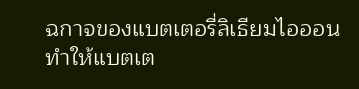ฉกาจของแบตเตอรี่ลิเธียมไอออน ทำให้แบตเต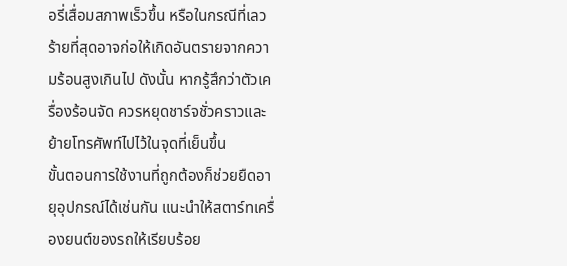อรี่เสื่อมสภาพเร็วขึ้น หรือในกรณีที่เลวร้ายที่สุดอาจก่อให้เกิดอันตรายจากความร้อนสูงเกินไป ดังนั้น หากรู้สึกว่าตัวเครื่องร้อนจัด ควรหยุดชาร์จชั่วคราวและย้ายโทรศัพท์ไปไว้ในจุดที่เย็นขึ้น
ขั้นตอนการใช้งานที่ถูกต้องก็ช่วยยืดอายุอุปกรณ์ได้เช่นกัน แนะนำให้สตาร์ทเครื่องยนต์ของรถให้เรียบร้อย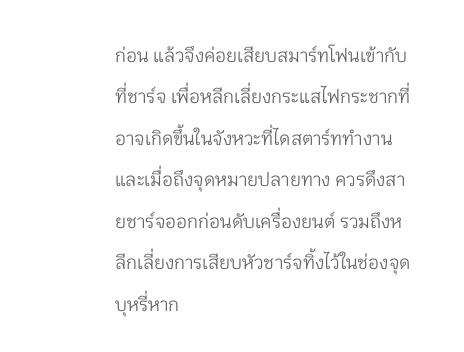ก่อน แล้วจึงค่อยเสียบสมาร์ทโฟนเข้ากับที่ชาร์จ เพื่อหลีกเลี่ยงกระแสไฟกระชากที่อาจเกิดขึ้นในจังหวะที่ไดสตาร์ททำงาน และเมื่อถึงจุดหมายปลายทาง ควรดึงสายชาร์จออกก่อนดับเครื่องยนต์ รวมถึงหลีกเลี่ยงการเสียบหัวชาร์จทิ้งไว้ในช่องจุดบุหรี่หาก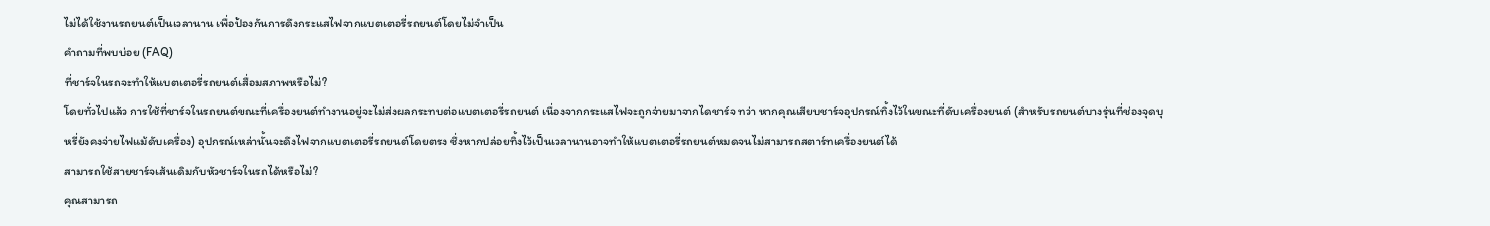ไม่ได้ใช้งานรถยนต์เป็นเวลานาน เพื่อป้องกันการดึงกระแสไฟจากแบตเตอรี่รถยนต์โดยไม่จำเป็น
คำถามที่พบบ่อย (FAQ)
ที่ชาร์จในรถจะทำให้แบตเตอรี่รถยนต์เสื่อมสภาพหรือไม่?
โดยทั่วไปแล้ว การใช้ที่ชาร์จในรถยนต์ขณะที่เครื่องยนต์ทำงานอยู่จะไม่ส่งผลกระทบต่อแบตเตอรี่รถยนต์ เนื่องจากกระแสไฟจะถูกจ่ายมาจากไดชาร์จ ทว่า หากคุณเสียบชาร์จอุปกรณ์ทิ้งไว้ในขณะที่ดับเครื่องยนต์ (สำหรับรถยนต์บางรุ่นที่ช่องจุดบุหรี่ยังคงจ่ายไฟแม้ดับเครื่อง) อุปกรณ์เหล่านั้นจะดึงไฟจากแบตเตอรี่รถยนต์โดยตรง ซึ่งหากปล่อยทิ้งไว้เป็นเวลานานอาจทำให้แบตเตอรี่รถยนต์หมดจนไม่สามารถสตาร์ทเครื่องยนต์ได้
สามารถใช้สายชาร์จเส้นเดิมกับหัวชาร์จในรถได้หรือไม่?
คุณสามารถ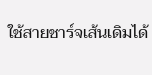ใช้สายชาร์จเส้นเดิมได้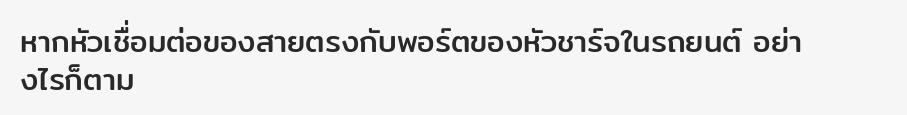หากหัวเชื่อมต่อของสายตรงกับพอร์ตของหัวชาร์จในรถยนต์ อย่างไรก็ตาม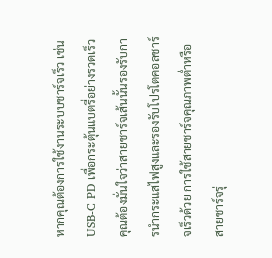หากคุณต้องการใช้งานระบบชาร์จเร็ว เช่น USB-C PD เพื่อกระตุ้นแบตรี่อย่างรวดเร็ว คุณต้องมั่นใจว่าสายชาร์จเส้นนั้นรองรับการนำกระแสไฟสูงและรองรับโปรโตคอลชาร์จเร็วด้วย การใช้สายชาร์จคุณภาพต่ำหรือสายชาร์จรุ่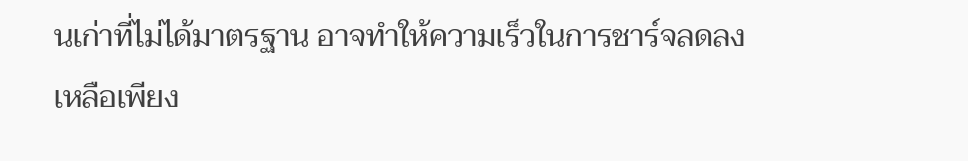นเก่าที่ไม่ได้มาตรฐาน อาจทำให้ความเร็วในการชาร์จลดลงเหลือเพียง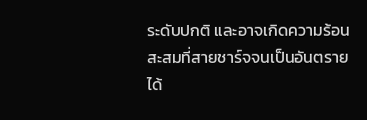ระดับปกติ และอาจเกิดความร้อนสะสมที่สายชาร์จจนเป็นอันตรายได้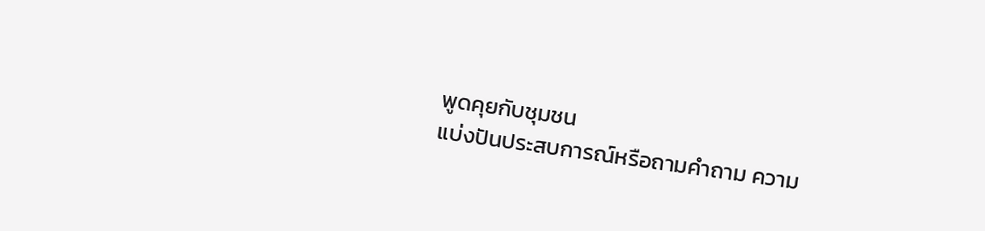พูดคุยกับชุมชน
แบ่งปันประสบการณ์หรือถามคำถาม ความ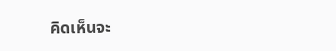คิดเห็นจะ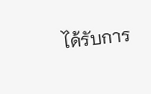ได้รับการ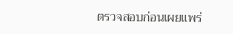ตรวจสอบก่อนเผยแพร่